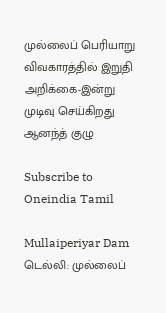முல்லைப் பெரியாறு விவகாரத்தில் இறுதி அறிக்கை-இன்று முடிவு செய்கிறது ஆனந்த் குழு

Subscribe to Oneindia Tamil

Mullaiperiyar Dam
டெல்லி: முல்லைப்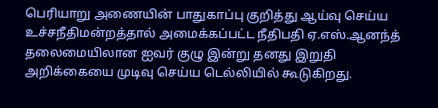பெரியாறு அணையின் பாதுகாப்பு குறித்து ஆய்வு செய்ய உச்சநீதிமன்றத்தால் அமைக்கப்பட்ட நீதிபதி ஏ.எஸ்.ஆனந்த் தலைமையிலான ஐவர் குழு இன்று தனது இறுதி அறிக்கையை முடிவு செய்ய டெல்லியில் கூடுகிறது.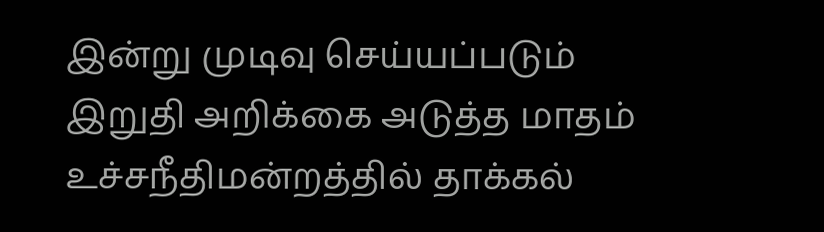இன்று முடிவு செய்யப்படும் இறுதி அறிக்கை அடுத்த மாதம் உச்சநீதிமன்றத்தில் தாக்கல்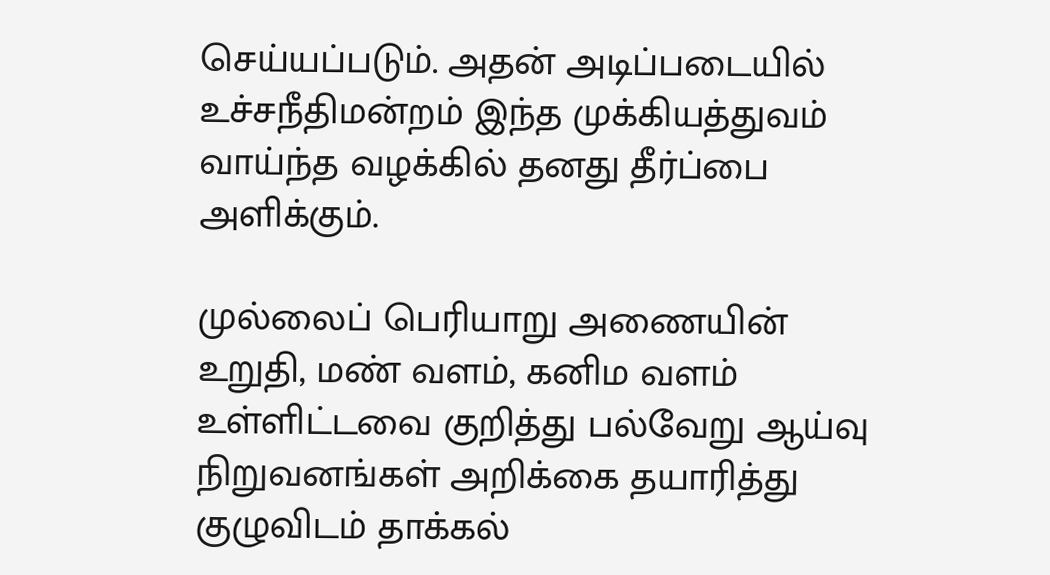செய்யப்படும். அதன் அடிப்படையில் உச்சநீதிமன்றம் இந்த முக்கியத்துவம் வாய்ந்த வழக்கில் தனது தீர்ப்பை அளிக்கும்.

முல்லைப் பெரியாறு அணையின் உறுதி, மண் வளம், கனிம வளம் உள்ளிட்டவை குறித்து பல்வேறு ஆய்வு நிறுவனங்கள் அறிக்கை தயாரித்து குழுவிடம் தாக்கல்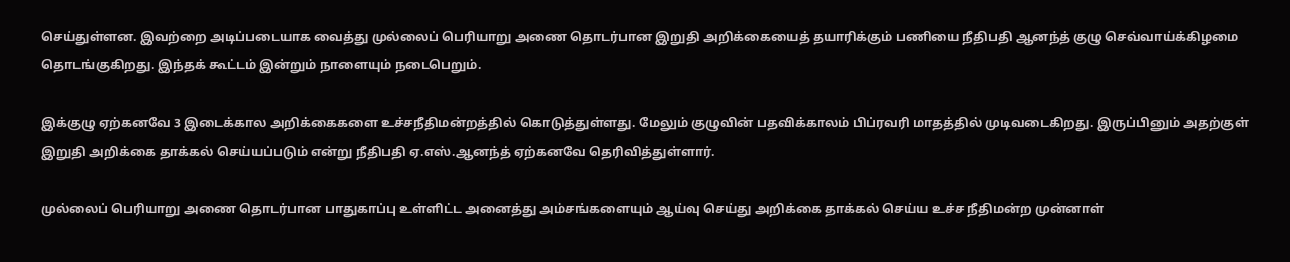செய்துள்ளன. இவற்றை அடிப்படையாக வைத்து முல்லைப் பெரியாறு அணை தொடர்பான இறுதி அறிக்கையைத் தயாரிக்கும் பணியை நீதிபதி ஆனந்த் குழு செவ்வாய்க்கிழமை தொடங்குகிறது. இந்தக் கூட்டம் இன்றும் நாளையும் நடைபெறும்.

இக்குழு ஏற்கனவே 3 இடைக்கால அறிக்கைகளை உச்சநீதிமன்றத்தில் கொடுத்துள்ளது. மேலும் குழுவின் பதவிக்காலம் பிப்ரவரி மாதத்தில் முடிவடைகிறது. இருப்பினும் அதற்குள் இறுதி அறிக்கை தாக்கல் செய்யப்படும் என்று நீதிபதி ஏ.எஸ்.ஆனந்த் ஏற்கனவே தெரிவித்துள்ளார்.

முல்லைப் பெரியாறு அணை தொடர்பான பாதுகாப்பு உள்ளிட்ட அனைத்து அம்சங்களையும் ஆய்வு செய்து அறிக்கை தாக்கல் செய்ய உச்ச நீதிமன்ற முன்னாள்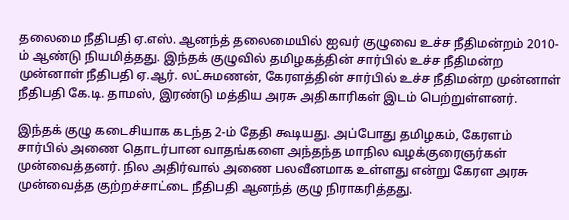தலைமை நீதிபதி ஏ.எஸ். ஆனந்த் தலைமையில் ஐவர் குழுவை உச்ச நீதிமன்றம் 2010-ம் ஆண்டு நியமித்தது. இந்தக் குழுவில் தமிழகத்தின் சார்பில் உச்ச நீதிமன்ற முன்னாள் நீதிபதி ஏ.ஆர். லட்சுமணன், கேரளத்தின் சார்பில் உச்ச நீதிமன்ற முன்னாள் நீதிபதி கே.டி. தாமஸ், இரண்டு மத்திய அரசு அதிகாரிகள் இடம் பெற்றுள்ளனர்.

இந்தக் குழு கடைசியாக கடந்த 2-ம் தேதி கூடியது. அப்போது தமிழகம், கேரளம் சார்பில் அணை தொடர்பான வாதங்களை அந்தந்த மாநில வழக்குரைஞர்கள் முன்வைத்தனர். நில அதிர்வால் அணை பலவீனமாக உள்ளது என்று கேரள அரசு முன்வைத்த குற்றச்சாட்டை நீதிபதி ஆனந்த் குழு நிராகரித்தது.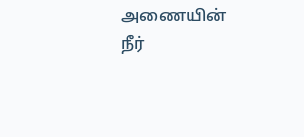அணையின் நீர்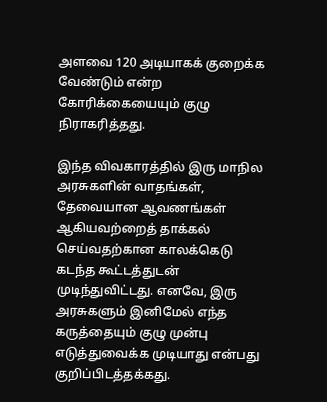அளவை 120 அடியாகக் குறைக்க வேண்டும் என்ற கோரிக்கையையும் குழு நிராகரித்தது.

இந்த விவகாரத்தில் இரு மாநில அரசுகளின் வாதங்கள், தேவையான ஆவணங்கள் ஆகியவற்றைத் தாக்கல் செய்வதற்கான காலக்கெடு கடந்த கூட்டத்துடன் முடிந்துவிட்டது. எனவே, இரு அரசுகளும் இனிமேல் எந்த கருத்தையும் குழு முன்பு எடுத்துவைக்க முடியாது என்பது குறிப்பிடத்தக்கது.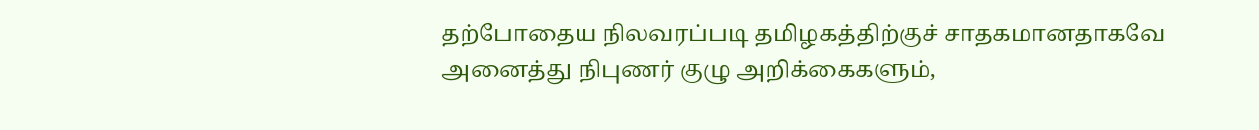தற்போதைய நிலவரப்படி தமிழகத்திற்குச் சாதகமானதாகவே அனைத்து நிபுணர் குழு அறிக்கைகளும்,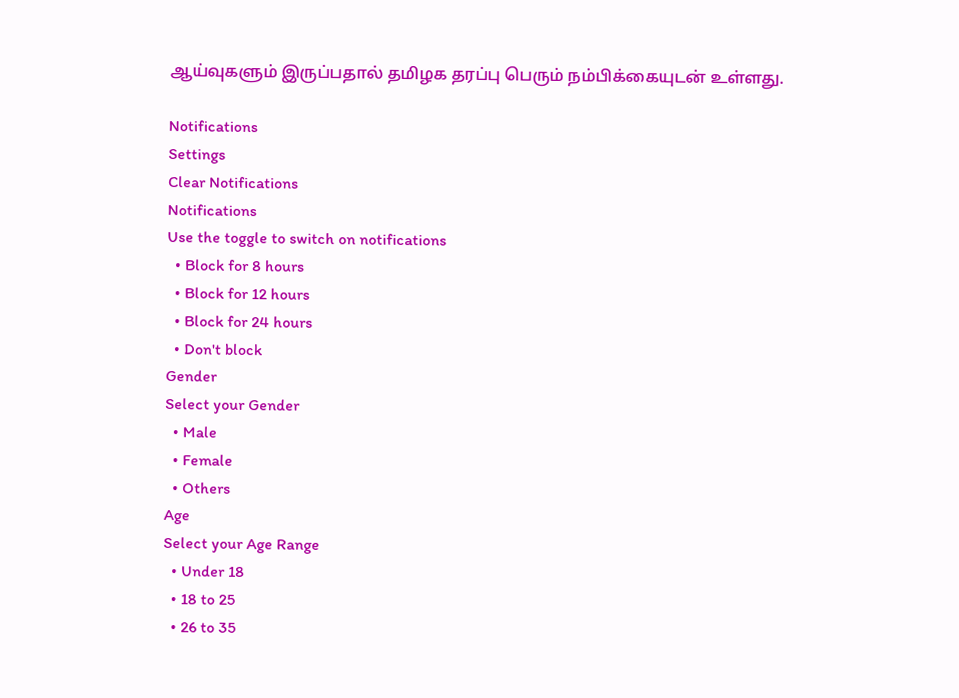ஆய்வுகளும் இருப்பதால் தமிழக தரப்பு பெரும் நம்பிக்கையுடன் உள்ளது.

Notifications
Settings
Clear Notifications
Notifications
Use the toggle to switch on notifications
  • Block for 8 hours
  • Block for 12 hours
  • Block for 24 hours
  • Don't block
Gender
Select your Gender
  • Male
  • Female
  • Others
Age
Select your Age Range
  • Under 18
  • 18 to 25
  • 26 to 35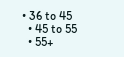• 36 to 45
  • 45 to 55
  • 55+